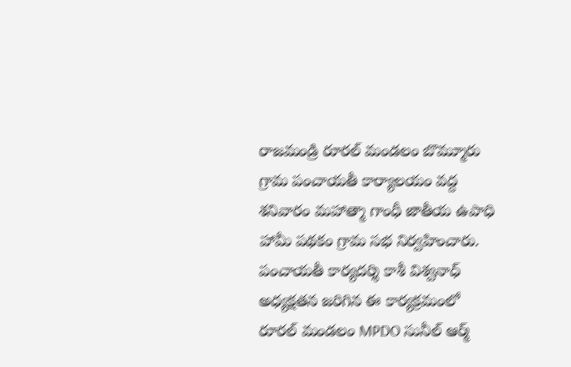రాజమండ్రి రూరల్ మండలం బొమ్మూరు గ్రామ పంచాయతీ కార్యాలయం వద్ద శనివారం మహాత్మా గాంధీ జాతీయ ఉపాధి హామీ పథకం గ్రామ సభ నిర్వహించారు. పంచాయతీ కార్యదర్శి కాశీ విశ్వనాధ్ అధ్యక్షతన జరిగిన ఈ కార్యక్రమంలో రూరల్ మండలం MPDO సునీల్ ఆర్మ్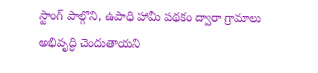స్టాంగ్ పాల్గొని, ఉపాధి హామీ పథకం ద్వారా గ్రామాలు అభివృద్ధి చెందుతాయని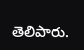తెలిపారు.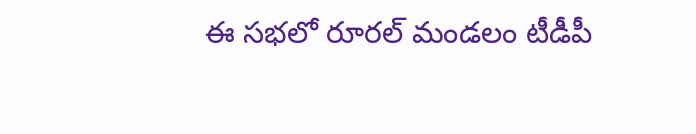ఈ సభలో రూరల్ మండలం టీడీపీ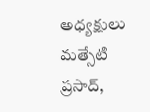అధ్యక్షులు మత్సేటి ప్రసాద్,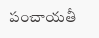పంచాయతీ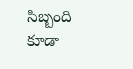సిబ్బంది కూడా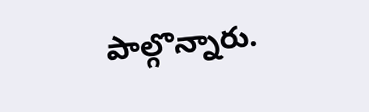పాల్గొన్నారు.